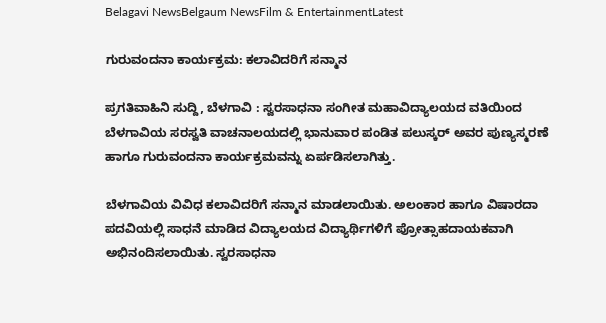Belagavi NewsBelgaum NewsFilm & EntertainmentLatest

ಗುರುವಂದನಾ ಕಾರ್ಯಕ್ರಮ: ಕಲಾವಿದರಿಗೆ ಸನ್ಮಾನ

ಪ್ರಗತಿವಾಹಿನಿ ಸುದ್ದಿ, ಬೆಳಗಾವಿ : ಸ್ವರಸಾಧನಾ ಸಂಗೀತ ಮಹಾವಿದ್ಯಾಲಯದ ವತಿಯಿಂದ ಬೆಳಗಾವಿಯ ಸರಸ್ವತಿ ವಾಚನಾಲಯದಲ್ಲಿ ಭಾನುವಾರ ಪಂಡಿತ ಪಲುಸ್ಕರ್ ಅವರ ಪುಣ್ಯಸ್ಮರಣೆ ಹಾಗೂ ಗುರುವಂದನಾ ಕಾರ್ಯಕ್ರಮವನ್ನು ಏರ್ಪಡಿಸಲಾಗಿತ್ತು.

ಬೆಳಗಾವಿಯ ವಿವಿಧ ಕಲಾವಿದರಿಗೆ ಸನ್ಮಾನ ಮಾಡಲಾಯಿತು. ಅಲಂಕಾರ ಹಾಗೂ ವಿಷಾರದಾ ಪದವಿಯಲ್ಲಿ ಸಾಧನೆ ಮಾಡಿದ ವಿದ್ಯಾಲಯದ ವಿದ್ಯಾರ್ಥಿಗಳಿಗೆ ಪ್ರೋತ್ಸಾಹದಾಯಕವಾಗಿ ಅಭಿನಂದಿಸಲಾಯಿತು. ಸ್ವರಸಾಧನಾ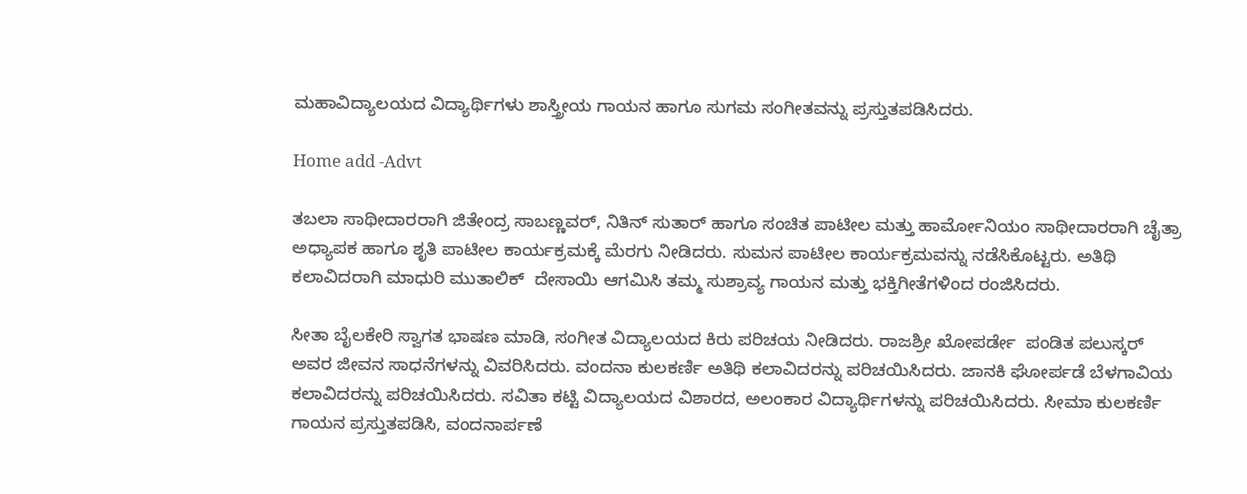ಮಹಾವಿದ್ಯಾಲಯದ ವಿದ್ಯಾರ್ಥಿಗಳು ಶಾಸ್ತ್ರೀಯ ಗಾಯನ ಹಾಗೂ ಸುಗಮ ಸಂಗೀತವನ್ನು ಪ್ರಸ್ತುತಪಡಿಸಿದರು.

Home add -Advt

ತಬಲಾ ಸಾಥೀದಾರರಾಗಿ ಜಿತೇಂದ್ರ ಸಾಬಣ್ಣವರ್, ನಿತಿನ್ ಸುತಾರ್ ಹಾಗೂ ಸಂಚಿತ ಪಾಟೀಲ ಮತ್ತು ಹಾರ್ಮೋನಿಯಂ ಸಾಥೀದಾರರಾಗಿ ಚೈತ್ರಾ ಅಧ್ಯಾಪಕ ಹಾಗೂ ಶೃತಿ ಪಾಟೀಲ ಕಾರ್ಯಕ್ರಮಕ್ಕೆ ಮೆರಗು ನೀಡಿದರು. ಸುಮನ ಪಾಟೀಲ ಕಾರ್ಯಕ್ರಮವನ್ನು ನಡೆಸಿಕೊಟ್ಟರು. ಅತಿಥಿ ಕಲಾವಿದರಾಗಿ ಮಾಧುರಿ ಮುತಾಲಿಕ್  ದೇಸಾಯಿ ಆಗಮಿಸಿ ತಮ್ಮ ಸುಶ್ರಾವ್ಯ ಗಾಯನ ಮತ್ತು ಭಕ್ತಿಗೀತೆಗಳಿಂದ ರಂಜಿಸಿದರು.

ಸೀತಾ ಬೈಲಕೇರಿ ಸ್ವಾಗತ ಭಾಷಣ ಮಾಡಿ, ಸಂಗೀತ ವಿದ್ಯಾಲಯದ ಕಿರು ಪರಿಚಯ ನೀಡಿದರು. ರಾಜಶ್ರೀ ಖೋಪರ್ಡೇ  ಪಂಡಿತ ಪಲುಸ್ಕರ್ ಅವರ ಜೀವನ ಸಾಧನೆಗಳನ್ನು ವಿವರಿಸಿದರು. ವಂದನಾ ಕುಲಕರ್ಣಿ ಅತಿಥಿ ಕಲಾವಿದರನ್ನು ಪರಿಚಯಿಸಿದರು. ಜಾನಕಿ ಘೋರ್ಪಡೆ ಬೆಳಗಾವಿಯ ಕಲಾವಿದರನ್ನು ಪರಿಚಯಿಸಿದರು. ಸವಿತಾ ಕಟ್ಟಿ ವಿದ್ಯಾಲಯದ ವಿಶಾರದ, ಅಲಂಕಾರ ವಿದ್ಯಾರ್ಥಿಗಳನ್ನು ಪರಿಚಯಿಸಿದರು. ಸೀಮಾ ಕುಲಕರ್ಣಿ ಗಾಯನ ಪ್ರಸ್ತುತಪಡಿಸಿ, ವಂದನಾರ್ಪಣೆ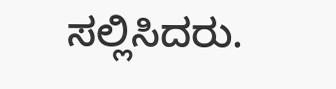ಸಲ್ಲಿಸಿದರು.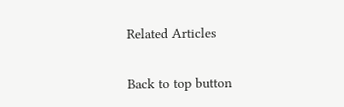Related Articles

Back to top button